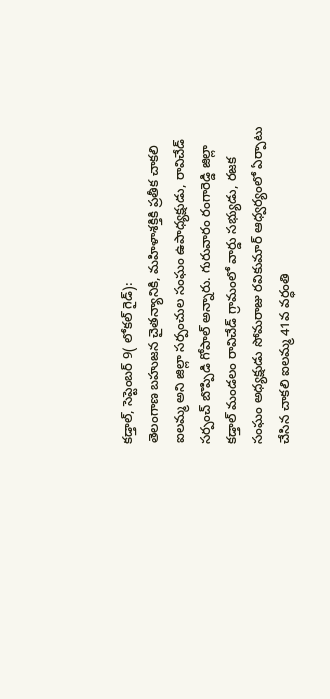కడ్తాల్, సెప్టెంబర్ 9( లోకల్ గైడ్):
తెలంగాణ బహుజన చైతన్యానికి, మహిళాశక్తికి ప్రతీక చాకలి ఐలమ్మ అని జిల్లా సర్పంచుల సంఘం ఉపాధ్యక్షుడు, రావిచేడ్ సర్పంచ్ బొప్పిడి గోపాల్ అన్నారు. గురువారం రంగారెడ్డి జిల్లా కడ్తాల్ మండలం రావిచేడ్ గ్రామంలో వార్డు సభ్యుడు, రజక సంఘం అధ్యక్షుడు సోమరాజు రవికుమార్ ఆధ్వర్యంలో ఏర్పాటు చేసిన చాకలి ఐలమ్మ 41వ వర్ధంతి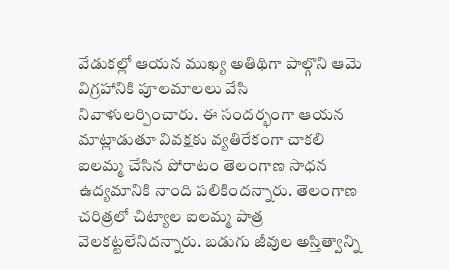వేడుకల్లో ఆయన ముఖ్య అతిథిగా పాల్గొని ఆమె విగ్రహానికి పూలమాలలు వేసి నివాళులర్పించారు. ఈ సందర్భంగా ఆయన మాట్లాడుతూ వివక్షకు వ్యతిరేకంగా చాకలి ఐలమ్మ చేసిన పోరాటం తెలంగాణ సాధన ఉద్యమానికి నాంది పలికిందన్నారు. తెలంగాణ చరిత్రలో చిట్యాల ఐలమ్మ పాత్ర వెలకట్టలేనిదన్నారు. బడుగు జీవుల అస్తిత్వాన్ని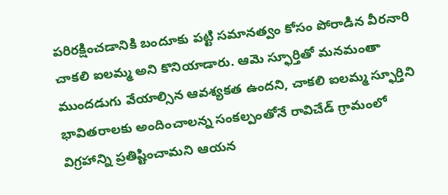పరిరక్షించడానికి బందూకు పట్టి సమానత్వం కోసం పోరాడిన వీరనారి చాకలి ఐలమ్మ అని కొనియాడారు. ఆమె స్ఫూర్తితో మనమంతా ముందడుగు వేయాల్సిన ఆవశ్యకత ఉందని, చాకలి ఐలమ్మ స్ఫూర్తిని భావితరాలకు అందించాలన్న సంకల్పంతోనే రావిచేడ్ గ్రామంలో విగ్రహాన్ని ప్రతిష్టించామని ఆయన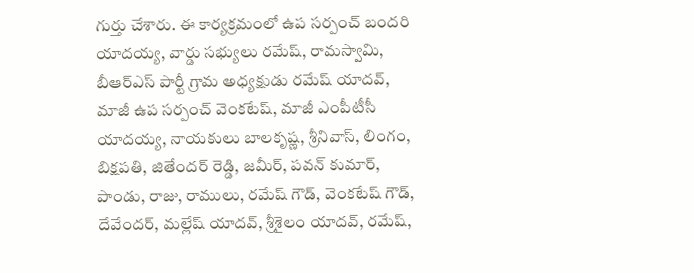గుర్తు చేశారు. ఈ కార్యక్రమంలో ఉప సర్పంచ్ బందరి యాదయ్య, వార్డు సభ్యులు రమేష్, రామస్వామి, బీఆర్ఎస్ పార్టీ గ్రామ అధ్యక్షుడు రమేష్ యాదవ్, మాజీ ఉప సర్పంచ్ వెంకటేష్, మాజీ ఎంపీటీసీ యాదయ్య, నాయకులు బాలకృష్ణ, శ్రీనివాస్, లింగం, బిక్షపతి, జితేందర్ రెడ్డి, జమీర్, పవన్ కుమార్, పాండు, రాజు, రాములు, రమేష్ గౌడ్, వెంకటేష్ గౌడ్, దేవేందర్, మల్లేష్ యాదవ్, శ్రీశైలం యాదవ్, రమేష్,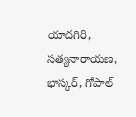యాదగిరి, సత్యనారాయణ, భాస్కర్, గోపాల్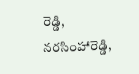రెడ్డి, నరసింహారెడ్డి,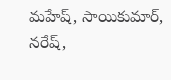మహేష్, సాయికుమార్, నరేష్,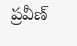ప్రవీణ్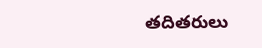తదితరులు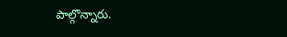పాల్గొన్నారు.